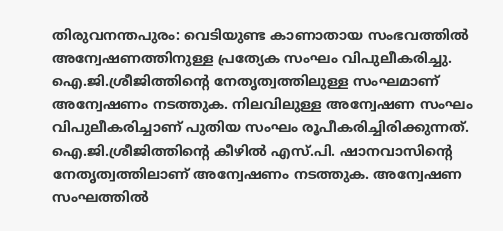തിരുവനന്തപുരം: വെടിയുണ്ട കാണാതായ സംഭവത്തിൽ അന്വേഷണത്തിനുള്ള പ്രത്യേക സംഘം വിപുലീകരിച്ചു. ഐ.ജി.ശ്രീജിത്തിന്റെ നേതൃത്വത്തിലുള്ള സംഘമാണ് അന്വേഷണം നടത്തുക. നിലവിലുള്ള അന്വേഷണ സംഘം വിപുലീകരിച്ചാണ് പുതിയ സംഘം രൂപീകരിച്ചിരിക്കുന്നത്. ഐ.ജി.ശ്രീജിത്തിന്റെ കീഴിൽ എസ്.പി. ഷാനവാസിന്റെ നേതൃത്വത്തിലാണ് അന്വേഷണം നടത്തുക. അന്വേഷണ സംഘത്തിൽ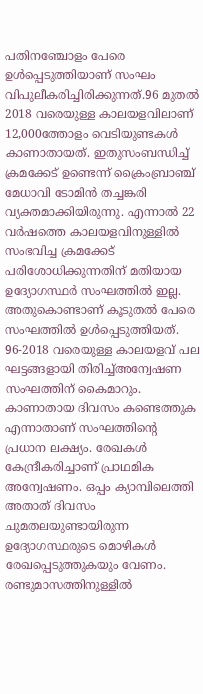പതിനഞ്ചോളം പേരെ ഉൾപ്പെടുത്തിയാണ് സംഘം വിപുലീകരിച്ചിരിക്കുന്നത്.96 മുതൽ 2018 വരെയുള്ള കാലയളവിലാണ് 12,000ത്തോളം വെടിയുണ്ടകൾ കാണാതായത്. ഇതുസംബന്ധിച്ച് ക്രമക്കേട് ഉണ്ടെന്ന് ക്രൈംബ്രാഞ്ച് മേധാവി ടോമിൻ തച്ചങ്കരി വ്യക്തമാക്കിയിരുന്നു. എന്നാൽ 22 വർഷത്തെ കാലയളവിനുള്ളിൽ സംഭവിച്ച ക്രമക്കേട് പരിശോധിക്കുന്നതിന് മതിയായ ഉദ്യോഗസ്ഥർ സംഘത്തിൽ ഇല്ല. അതുകൊണ്ടാണ് കൂടുതൽ പേരെ സംഘത്തിൽ ഉൾപ്പെടുത്തിയത്. 96-2018 വരെയുള്ള കാലയളവ് പല ഘട്ടങ്ങളായി തിരിച്ച്അന്വേഷണ സംഘത്തിന് കൈമാറും. കാണാതായ ദിവസം കണ്ടെത്തുക എന്നാതാണ് സംഘത്തിന്റെ പ്രധാന ലക്ഷ്യം. രേഖകൾ കേന്ദ്രീകരിച്ചാണ് പ്രാഥമിക അന്വേഷണം. ഒപ്പം ക്യാമ്പിലെത്തി അതാത് ദിവസം ചുമതലയുണ്ടായിരുന്ന ഉദ്യോഗസ്ഥരുടെ മൊഴികൾ രേഖപ്പെടുത്തുകയും വേണം. രണ്ടുമാസത്തിനുള്ളിൽ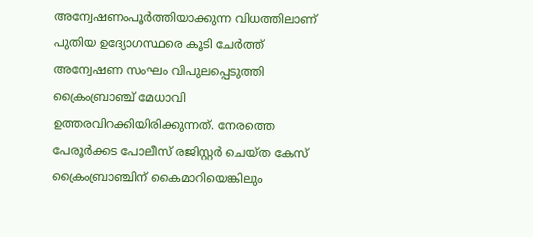അന്വേഷണംപൂർത്തിയാക്കുന്ന വിധത്തിലാണ് പുതിയ ഉദ്യോഗസ്ഥരെ കൂടി ചേർത്ത് അന്വേഷണ സംഘം വിപുലപ്പെടുത്തി ക്രൈംബ്രാഞ്ച് മേധാവി ഉത്തരവിറക്കിയിരിക്കുന്നത്. നേരത്തെ പേരൂർക്കട പോലീസ് രജിസ്റ്റർ ചെയ്ത കേസ് ക്രൈംബ്രാഞ്ചിന് കൈമാറിയെങ്കിലും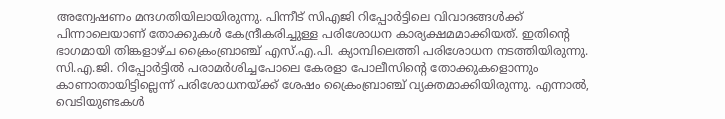അന്വേഷണം മന്ദഗതിയിലായിരുന്നു. പിന്നീട് സിഎജി റിപ്പോർട്ടിലെ വിവാദങ്ങൾക്ക് പിന്നാലെയാണ് തോക്കുകൾ കേന്ദ്രീകരിച്ചുള്ള പരിശോധന കാര്യക്ഷമമാക്കിയത്. ഇതിന്റെ ഭാഗമായി തിങ്കളാഴ്ച ക്രൈംബ്രാഞ്ച് എസ്.എ.പി. ക്യാമ്പിലെത്തി പരിശോധന നടത്തിയിരുന്നു. സി.എ.ജി. റിപ്പോർട്ടിൽ പരാമർശിച്ചപോലെ കേരളാ പോലീസിന്റെ തോക്കുകളൊന്നും കാണാതായിട്ടില്ലെന്ന് പരിശോധനയ്ക്ക് ശേഷം ക്രൈംബ്രാഞ്ച് വ്യക്തമാക്കിയിരുന്നു. എന്നാൽ, വെടിയുണ്ടകൾ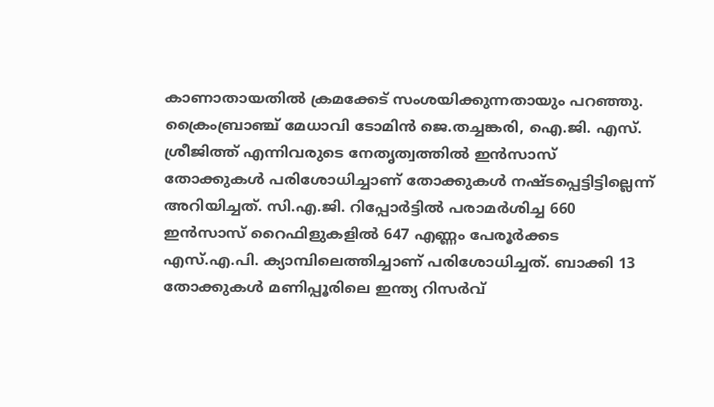കാണാതായതിൽ ക്രമക്കേട് സംശയിക്കുന്നതായും പറഞ്ഞു. ക്രൈംബ്രാഞ്ച് മേധാവി ടോമിൻ ജെ.തച്ചങ്കരി, ഐ.ജി. എസ്. ശ്രീജിത്ത് എന്നിവരുടെ നേതൃത്വത്തിൽ ഇൻസാസ് തോക്കുകൾ പരിശോധിച്ചാണ് തോക്കുകൾ നഷ്ടപ്പെട്ടിട്ടില്ലെന്ന് അറിയിച്ചത്. സി.എ.ജി. റിപ്പോർട്ടിൽ പരാമർശിച്ച 660 ഇൻസാസ് റൈഫിളുകളിൽ 647 എണ്ണം പേരൂർക്കട എസ്.എ.പി. ക്യാമ്പിലെത്തിച്ചാണ് പരിശോധിച്ചത്. ബാക്കി 13 തോക്കുകൾ മണിപ്പൂരിലെ ഇന്ത്യ റിസർവ്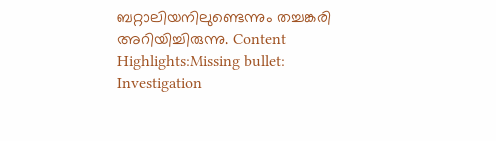ബറ്റാലിയനിലുണ്ടെന്നും തച്ചങ്കരി അറിയിച്ചിരുന്നു. Content Highlights:Missing bullet: Investigation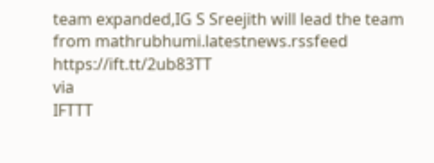team expanded,IG S Sreejith will lead the team
from mathrubhumi.latestnews.rssfeed https://ift.tt/2ub83TT
via
IFTTT